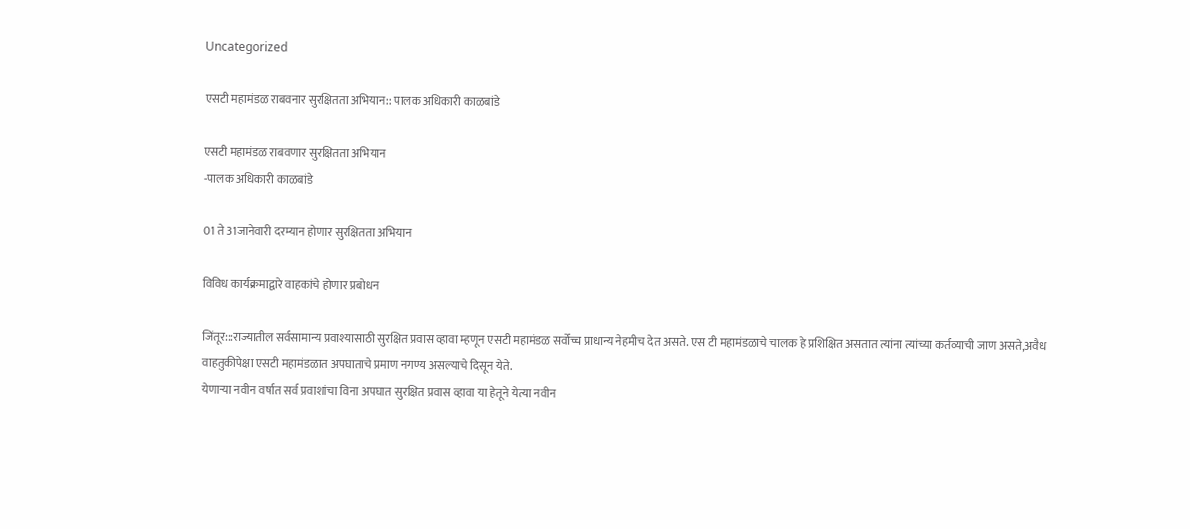Uncategorized

एसटी महामंडळ राबवनार सुरक्षितता अभियान:: पालक अधिकारी काळबांडे

एसटी महामंडळ राबवणार सुरक्षितता अभियान
-पालक अधिकारी काळबांडे

01 ते 31जानेवारी दरम्यान होणार सुरक्षितता अभियान

विविध कार्यक्रमाद्वारे वाहकांचे होणार प्रबोधन

जिंतूर:::राज्यातील सर्वसामान्य प्रवाश्यासाठी सुरक्षित प्रवास व्हावा म्हणून एसटी महामंडळ सर्वोच्च प्राधान्य नेहमीच देत असते. एस टी महामंडळाचे चालक हे प्रशिक्षित असतात त्यांना त्यांच्या कर्तव्याची जाण असते,अवैध वाहतुकीपेक्षा एसटी महामंडळात अपघाताचे प्रमाण नगण्य असल्याचे दिसून येते.
येणाऱ्या नवीन वर्षात सर्व प्रवाशांचा विना अपघात सुरक्षित प्रवास व्हावा या हेतूने येत्या नवीन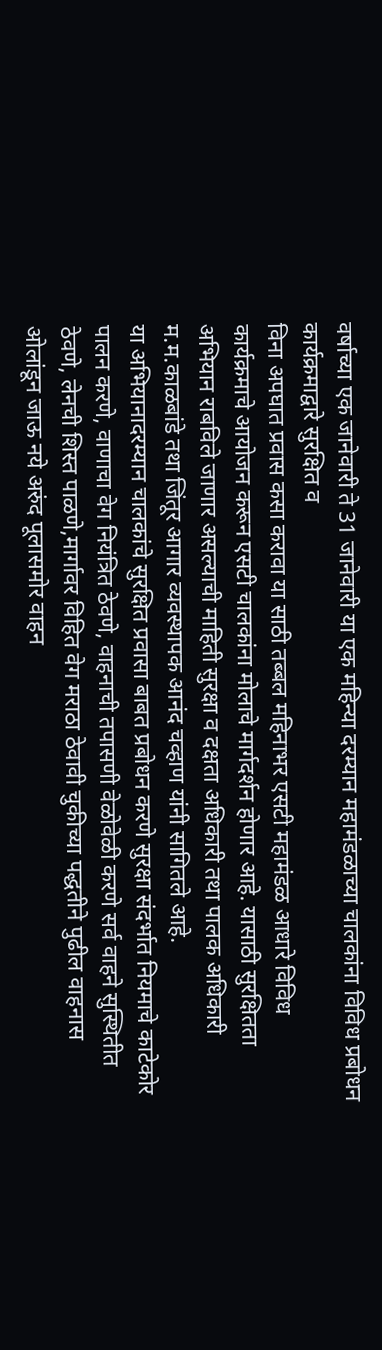वर्षाच्या एक जानेवारी ते 31 जानेवारी या एक महिन्या दरम्यान महामंडळाच्या चालकांना विविध प्रबोधन कार्यक्रमाद्वारे सुरक्षित व
विना अपघात प्रवास कसा करावा या साठी तब्बल महिनाभर एसटी महामंडळ आधारे विविध कार्यक्रमाचे आयोजन करून एसटी चालकांना मोलाचे मार्गदर्शन होणार आहे. यासाठी सुरक्षितता अभियान राबविले जाणार असल्याची माहिती सुरक्षा व दक्षता अधिकारी तथा पालक अधिकारी म.म.काळबांडे तथा जिंतूर आगार व्यवस्थापक आनंद चव्हाण यांनी सागितले आहे.
या अभियानादरम्यान चालकांचे सुरक्षित प्रवासा बाबत प्रबोधन करणे सुरक्षा संदर्भात नियमाचे काटेकोर पालन करणे, वाणाचा वेग नियंत्रित ठेवणे, वाहनाची तपासणी वेळोवेळी करणे सर्व वाहने सुस्थितीत ठेवणे, लेनची शिस्त पाळणे,मार्गावर विहित वेग मराठा ठेवावी चुकीच्या पद्धतीने पुढील वाहनास ओलांडून जाऊ नये अरुंद पूलासमोर वाहन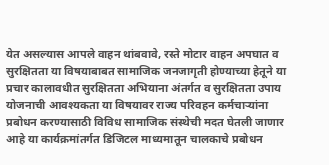येत असल्यास आपले वाहन थांबवावे, रस्ते मोटार वाहन अपघात व सुरक्षितता या विषयाबाबत सामाजिक जनजागृती होण्याच्या हेतूने या प्रचार कालावधीत सुरक्षितता अभियाना अंतर्गत व सुरक्षितता उपाय योजनाची आवश्यकता या विषयावर राज्य परिवहन कर्मचाऱ्यांना प्रबोधन करण्यासाठी विविध सामाजिक संस्थेची मदत घेतली जाणार आहे या कार्यक्रमांतर्गत डिजिटल माध्यमातून चालकाचे प्रबोधन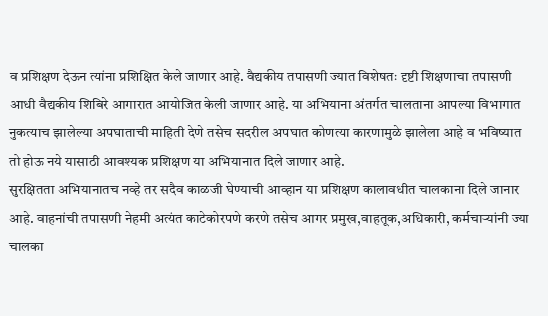व प्रशिक्षण देऊन त्यांना प्रशिक्षित केले जाणार आहे. वैद्यकीय तपासणी ज्यात विशेषतः दृष्टी शिक्षणाचा तपासणी आधी वैद्यकीय शिबिरे आगारात आयोजित केली जाणार आहे. या अभियाना अंतर्गत चालताना आपल्या विभागात नुकत्याच झालेल्या अपघाताची माहिती देणे तसेच सदरील अपघात कोणत्या कारणामुळे झालेला आहे व भविष्यात तो होऊ नये यासाठी आवश्यक प्रशिक्षण या अभियानात दिले जाणार आहे.
सुरक्षितता अभियानातच नव्हे तर सदैव काळजी घेण्याची आव्हान या प्रशिक्षण कालावधीत चालकाना दिले जानार आहे. वाहनांची तपासणी नेहमी अत्यंत काटेकोरपणे करणे तसेच आगर प्रमुख,वाहतूक,अधिकारी, कर्मचाऱ्यांनी ज्या चालका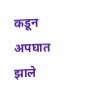कडून अपघात झाले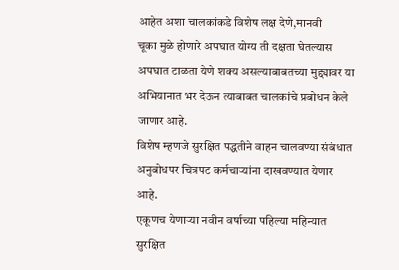आहेत अशा चालकांकडे विशेष लक्ष देणे,मानवी
चूका मुळे होणारे अपघात योग्य ती दक्षता घेतल्यास अपघात टाळता येणे शक्य असल्याबाबतच्या मुद्द्यावर या अभियानात भर देऊन त्याबाबत चालकांचे प्रबोधन केले जाणार आहे.
विशेष म्हणजे सुरक्षित पद्धतीने वाहन चालवण्या संबंधात अनुबोधपर चित्रपट कर्मचाऱ्यांना दाखवण्यात येणार आहे.
एकूणच येणाऱ्या नवीन वर्षाच्या पहिल्या महिन्यात सुरक्षित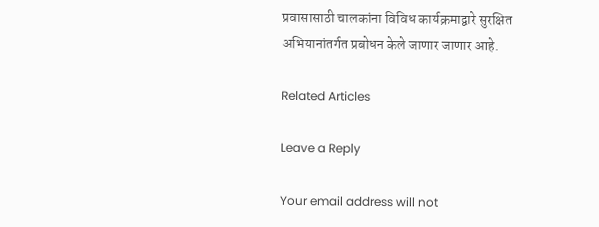प्रवासासाठी चालकांना विविध कार्यक्रमाद्वारे सुरक्षित अभियानांतर्गत प्रबोधन केले जाणार जाणार आहे.

Related Articles

Leave a Reply

Your email address will not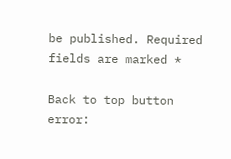be published. Required fields are marked *

Back to top button
error: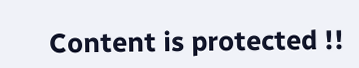Content is protected !!